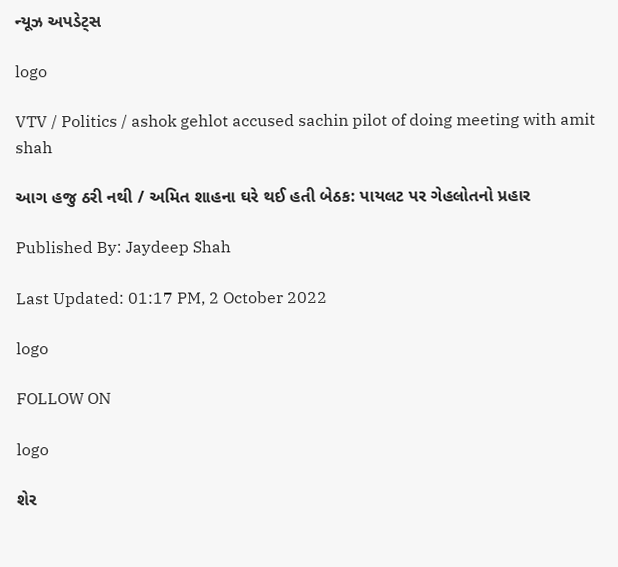ન્યૂઝ અપડેટ્સ

logo

VTV / Politics / ashok gehlot accused sachin pilot of doing meeting with amit shah

આગ હજુ ઠરી નથી / અમિત શાહના ઘરે થઈ હતી બેઠક: પાયલટ પર ગેહલોતનો પ્રહાર

Published By: Jaydeep Shah

Last Updated: 01:17 PM, 2 October 2022

logo

FOLLOW ON

logo

શેર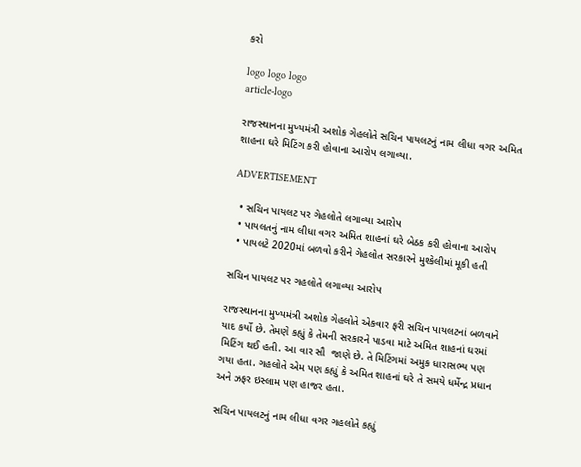કરો

logo logo logo
article-logo

રાજસ્થાનના મુખ્યમંત્રી અશોક ગેહલોતે સચિન પાયલટનું નામ લીધા વગર અમિત શાહના ઘરે મિટિંગ કરી હોવાના આરોપ લગાવ્યા.

ADVERTISEMENT

  • સચિન પાયલટ પર ગેહલોતે લગાવ્યા આરોપ
  • પાયલતનું નામ લીધા વગર અમિત શાહનાં ઘરે બેઠક કરી હોવાના આરોપ
  • પાયલટે 2020માં બળવો કરીને ગેહલોત સરકારને મુશ્કેલીમાં મૂકી હતી

સચિન પાયલટ પર ગહલોતે લગાવ્યા આરોપ

રાજસ્થાનના મુખ્યમંત્રી અશોક ગેહલોતે એકવાર ફરી સચિન પાયલટનાં બળવાને યાદ કર્યો છે. તેમણે કહ્યું કે તેમની સરકારને પાડવા માટે અમિત શાહનાં ઘરમાં મિટિંગ થઈ હતી. આ વાર સૌ  જાણે છે. તે મિટિંગમાં અમુક ધારાસભ્ય પણ ગયા હતા. ગહલોતે એમ પણ કહ્યું કે અમિત શાહનાં ઘરે તે સમયે ધર્મેન્દ્ર પ્રધાન અને ઝફર ઇસ્લામ પણ હાજર હતા.

સચિન પાયલટનું નામ લીધા વગર ગહલોતે કહ્યું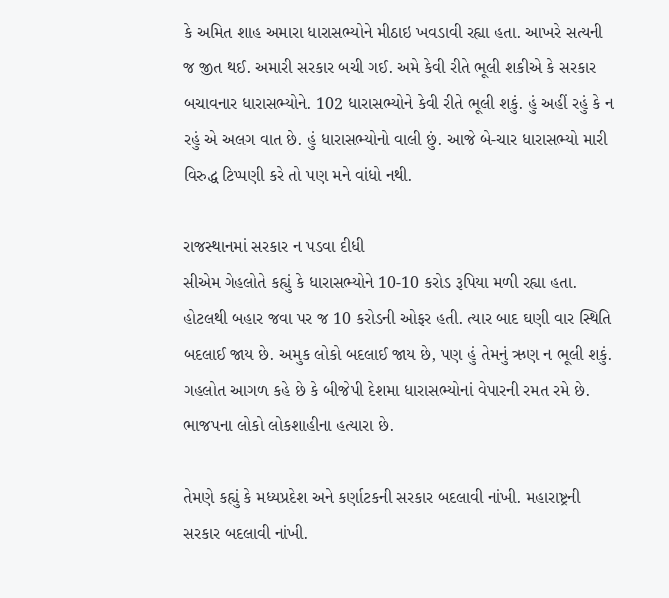કે અમિત શાહ અમારા ધારાસભ્યોને મીઠાઇ ખવડાવી રહ્યા હતા. આખરે સત્યની જ જીત થઈ. અમારી સરકાર બચી ગઈ. અમે કેવી રીતે ભૂલી શકીએ કે સરકાર બચાવનાર ધારાસભ્યોને. 102 ધારાસભ્યોને કેવી રીતે ભૂલી શકું. હું અહીં રહું કે ન રહું એ અલગ વાત છે. હું ધારાસભ્યોનો વાલી છું. આજે બે-ચાર ધારાસભ્યો મારી વિરુદ્ધ ટિપ્પણી કરે તો પણ મને વાંધો નથી.

રાજસ્થાનમાં સરકાર ન પડવા દીધી
સીએમ ગેહલોતે કહ્યું કે ધારાસભ્યોને 10-10 કરોડ રૂપિયા મળી રહ્યા હતા. હોટલથી બહાર જવા પર જ 10 કરોડની ઓફર હતી. ત્યાર બાદ ઘણી વાર સ્થિતિ બદલાઈ જાય છે. અમુક લોકો બદલાઈ જાય છે, પણ હું તેમનું ઋણ ન ભૂલી શકું. ગહલોત આગળ કહે છે કે બીજેપી દેશમા ધારાસભ્યોનાં વેપારની રમત રમે છે. ભાજપના લોકો લોકશાહીના હત્યારા છે.

તેમણે કહ્યું કે મધ્યપ્રદેશ અને કર્ણાટકની સરકાર બદલાવી નાંખી. મહારાષ્ટ્રની સરકાર બદલાવી નાંખી.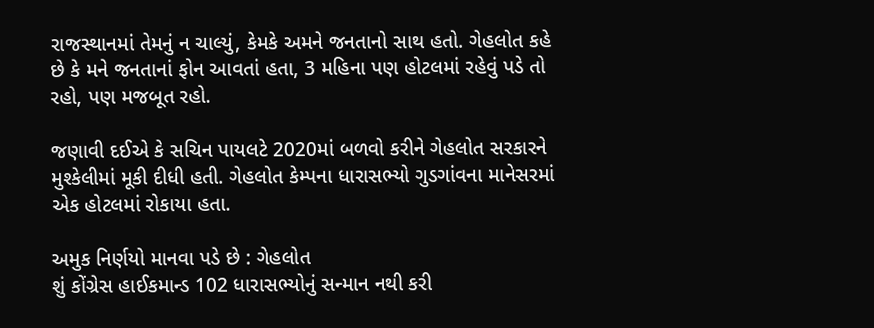રાજસ્થાનમાં તેમનું ન ચાલ્યું, કેમકે અમને જનતાનો સાથ હતો. ગેહલોત કહે છે કે મને જનતાનાં ફોન આવતાં હતા, 3 મહિના પણ હોટલમાં રહેવું પડે તો રહો, પણ મજબૂત રહો.

જણાવી દઈએ કે સચિન પાયલટે 2020માં બળવો કરીને ગેહલોત સરકારને મુશ્કેલીમાં મૂકી દીધી હતી. ગેહલોત કેમ્પના ધારાસભ્યો ગુડગાંવના માનેસરમાં એક હોટલમાં રોકાયા હતા.

અમુક નિર્ણયો માનવા પડે છે : ગેહલોત
શું કોંગ્રેસ હાઈકમાન્ડ 102 ધારાસભ્યોનું સન્માન નથી કરી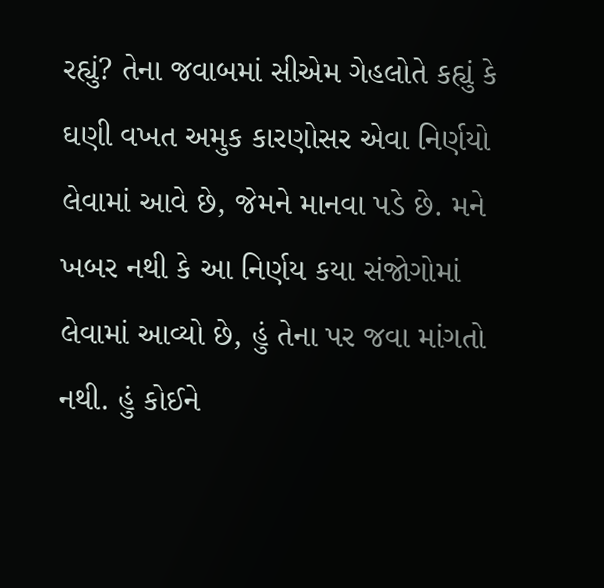રહ્યું? તેના જવાબમાં સીએમ ગેહલોતે કહ્યું કે ઘણી વખત અમુક કારણોસર એવા નિર્ણયો લેવામાં આવે છે, જેમને માનવા પડે છે. મને ખબર નથી કે આ નિર્ણય કયા સંજોગોમાં લેવામાં આવ્યો છે, હું તેના પર જવા માંગતો નથી. હું કોઈને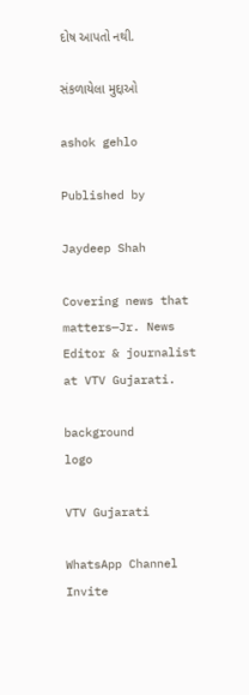દોષ આપતો નથી.

સંકળાયેલા મુદ્દાઓ

ashok gehlo

Published by

Jaydeep Shah

Covering news that matters—Jr. News Editor & journalist at VTV Gujarati.

background
logo

VTV Gujarati

WhatsApp Channel Invite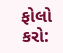ફોલો કરો: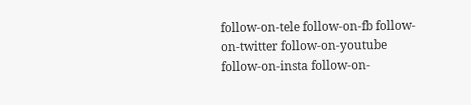follow-on-tele follow-on-fb follow-on-twitter follow-on-youtube follow-on-insta follow-on-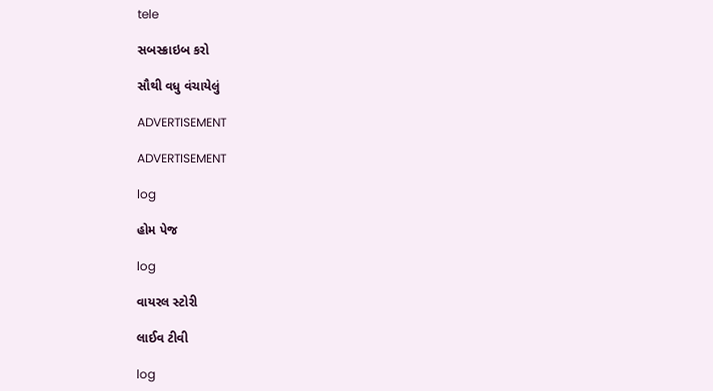tele

સબસ્ક્રાઇબ કરો

સૌથી વધુ વંચાયેલું

ADVERTISEMENT

ADVERTISEMENT

log

હોમ પેજ

log

વાયરલ સ્ટોરી

લાઈવ ટીવી

log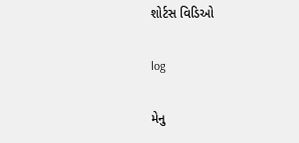શોર્ટસ વિડિઓ

log

મેનુ